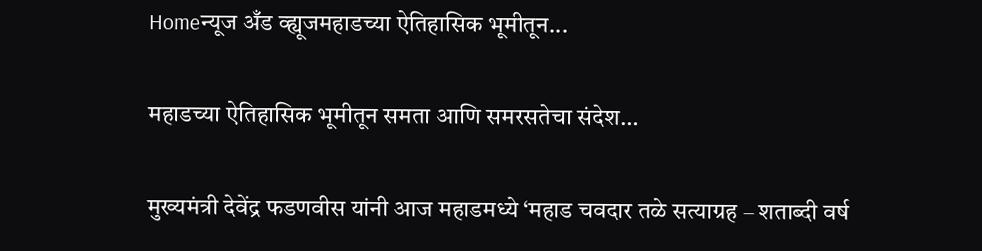Homeन्यूज अँड व्ह्यूजमहाडच्या ऐतिहासिक भूमीतून...

महाडच्या ऐतिहासिक भूमीतून समता आणि समरसतेचा संदेश…

मुख्यमंत्री देवेंद्र फडणवीस यांनी आज महाडमध्ये ‘महाड चवदार तळे सत्याग्रह – शताब्दी वर्ष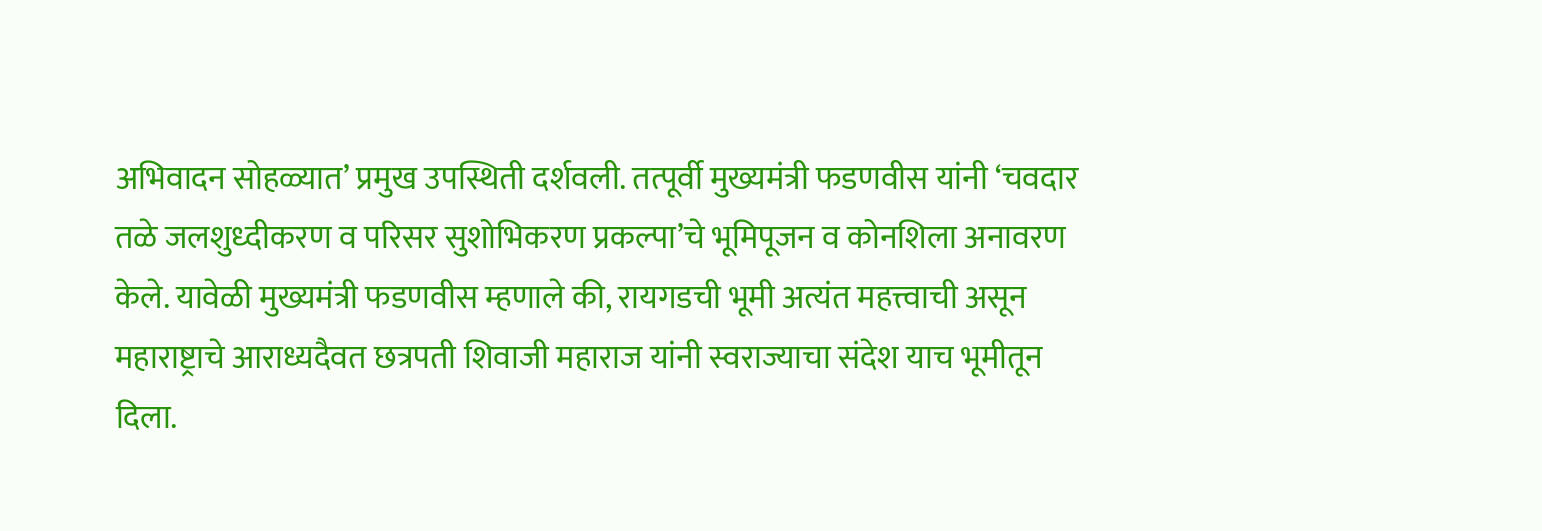अभिवादन सोहळ्यात’ प्रमुख उपस्थिती दर्शवली. तत्पूर्वी मुख्यमंत्री फडणवीस यांनी ‘चवदार तळे जलशुध्दीकरण व परिसर सुशोभिकरण प्रकल्पा’चे भूमिपूजन व कोनशिला अनावरण केले. यावेळी मुख्यमंत्री फडणवीस म्हणाले की, रायगडची भूमी अत्यंत महत्त्वाची असून महाराष्ट्राचे आराध्यदैवत छत्रपती शिवाजी महाराज यांनी स्वराज्याचा संदेश याच भूमीतून दिला.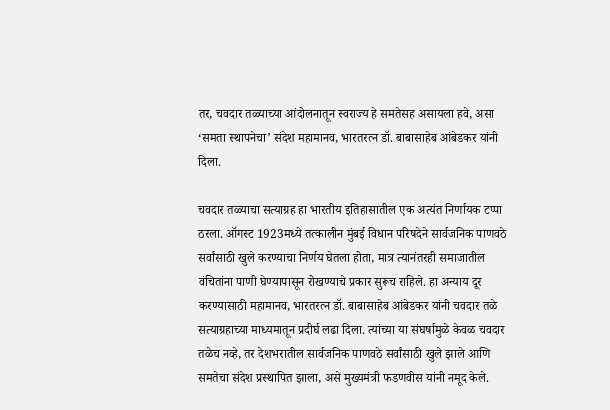तर, चवदार तळ्याच्या आंदोलनातून स्वराज्य हे समतेसह असायला हवे, असा ‘समता स्थापनेचा’ संदेश महामानव, भारतरत्न डॉ. बाबासाहेब आंबेडकर यांनी दिला.

चवदार तळ्याचा सत्याग्रह हा भारतीय इतिहासातील एक अत्यंत निर्णायक टप्पा ठरला. ऑगस्ट 1923मध्ये तत्कालीन मुंबई विधान परिषदेने सार्वजनिक पाणवठे सर्वांसाठी खुले करण्याचा निर्णय घेतला होता, मात्र त्यानंतरही समाजातील वंचितांना पाणी घेण्यापासून रोखण्याचे प्रकार सुरूच राहिले. हा अन्याय दूर करण्यासाठी महामानव, भारतरत्न डॉ. बाबासाहेब आंबेडकर यांनी चवदार तळे सत्याग्रहाच्या माध्यमातून प्रदीर्घ लढा दिला. त्यांच्या या संघर्षामुळे केवळ चवदार तळेच नव्हे, तर देशभरातील सार्वजनिक पाणवठे सर्वांसाठी खुले झाले आणि समतेचा संदेश प्रस्थापित झाला, असे मुख्यमंत्री फडणवीस यांनी नमूद केले.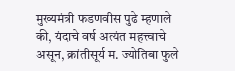मुख्यमंत्री फडणवीस पुढे म्हणाले की, यंदाचे वर्ष अत्यंत महत्त्वाचे असून, क्रांतीसूर्य म. ज्योतिबा फुले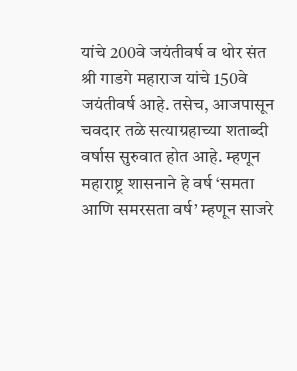यांचे 200वे जयंतीवर्ष व थोर संत श्री गाडगे महाराज यांचे 150वे जयंतीवर्ष आहे. तसेच, आजपासून चवदार तळे सत्याग्रहाच्या शताब्दी वर्षास सुरुवात होत आहे. म्हणून महाराष्ट्र शासनाने हे वर्ष ‘समता आणि समरसता वर्ष’ म्हणून साजरे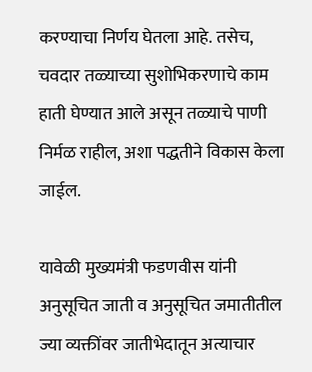करण्याचा निर्णय घेतला आहे. तसेच, चवदार तळ्याच्या सुशोभिकरणाचे काम हाती घेण्यात आले असून तळ्याचे पाणी निर्मळ राहील, अशा पद्धतीने विकास केला जाईल.

यावेळी मुख्यमंत्री फडणवीस यांनी अनुसूचित जाती व अनुसूचित जमातीतील ज्या व्यक्तींवर जातीभेदातून अत्याचार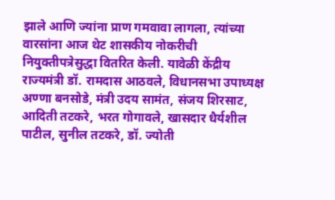झाले आणि ज्यांना प्राण गमवावा लागला, त्यांच्या वारसांना आज थेट शासकीय नोकरीची नियुक्तीपत्रेसुद्धा वितरित केली. यावेळी केंद्रीय राज्यमंत्री डॉ. रामदास आठवले, विधानसभा उपाध्यक्ष अण्णा बनसोडे, मंत्री उदय सामंत, संजय शिरसाट, आदिती तटकरे, भरत गोगावले, खासदार धैर्यशील पाटील, सुनील तटकरे, डॉ. ज्योती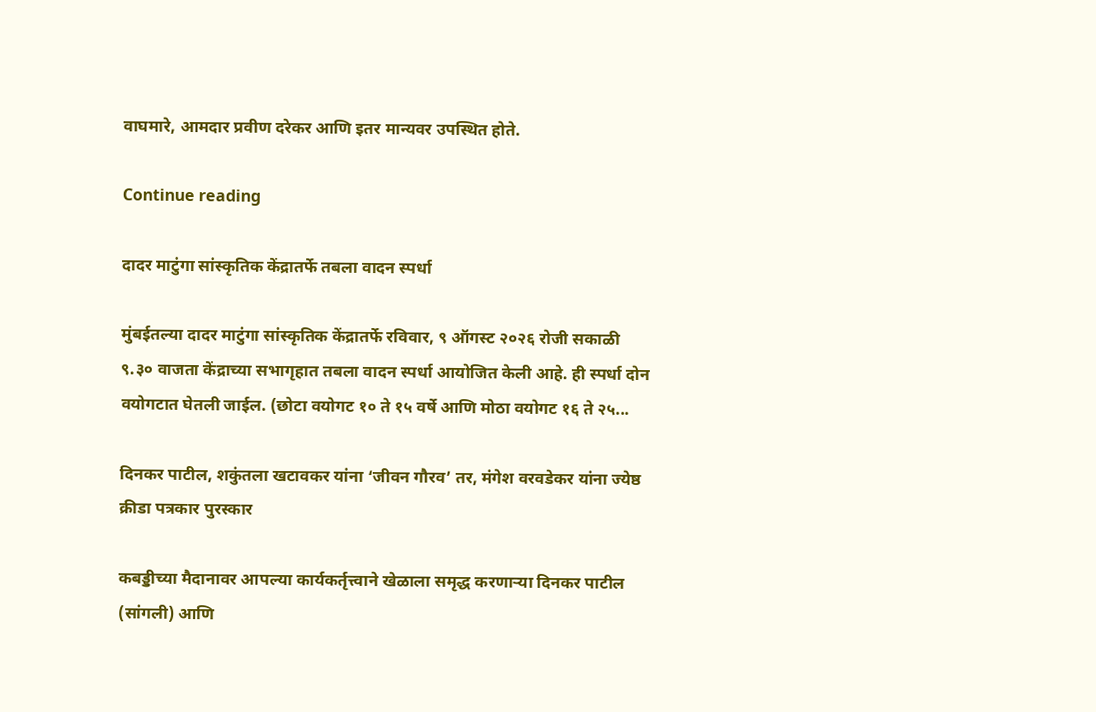वाघमारे, आमदार प्रवीण दरेकर आणि इतर मान्यवर उपस्थित होते.

Continue reading

दादर माटुंगा सांस्कृतिक केंद्रातर्फे तबला वादन स्पर्धा

मुंबईतल्या दादर माटुंगा सांस्कृतिक केंद्रातर्फे रविवार, ९ ऑगस्ट २०२६ रोजी सकाळी ९.३० वाजता केंद्राच्या सभागृहात तबला वादन स्पर्धा आयोजित केली आहे. ही स्पर्धा दोन वयोगटात घेतली जाईल. (छोटा वयोगट १० ते १५ वर्षे आणि मोठा वयोगट १६ ते २५...

दिनकर पाटील, शकुंतला खटावकर यांना ‘जीवन गौरव’ तर, मंगेश वरवडेकर यांना ज्येष्ठ क्रीडा पत्रकार पुरस्कार

कबड्डीच्या मैदानावर आपल्या कार्यकर्तृत्त्वाने खेळाला समृद्ध करणाऱ्या दिनकर पाटील (सांगली) आणि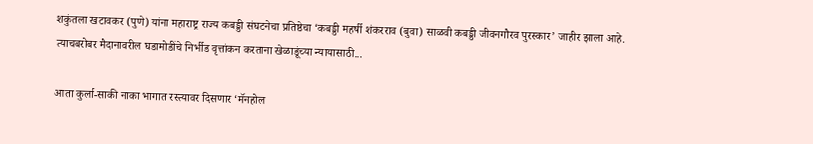शकुंतला खटावकर (पुणे) यांना महाराष्ट्र राज्य कबड्डी संघटनेचा प्रतिष्ठेचा ‘कबड्डी महर्षी शंकरराव (बुवा) साळवी कबड्डी जीवनगौरव पुरस्कार’ जाहीर झाला आहे. त्याचबरोबर मैदानावरील घडामोडींचे निर्भीड वृत्तांकन करताना खेळाडूंच्या न्यायासाठी...

आता कुर्ला-साकी नाका भागात रस्त्यावर दिसणार ‘मॅनहोल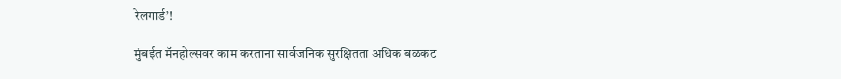रेलगार्ड’!

मुंबईत मॅनहोल्सवर काम करताना सार्वजनिक सुरक्षितता अधिक बळकट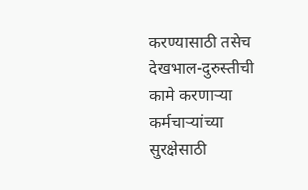करण्यासाठी तसेच देखभाल-दुरुस्तीची कामे करणाऱ्या कर्मचाऱ्यांच्या सुरक्षेसाठी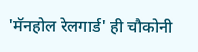'मॅनहोल रेलगार्ड' ही चौकोनी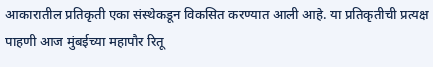आकारातील प्रतिकृती एका संस्थेकडून विकसित करण्यात आली आहे. या प्रतिकृतीची प्रत्यक्ष पाहणी आज मुंबईच्या महापौर रितू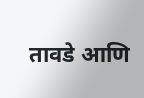तावडे आणि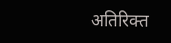अतिरिक्त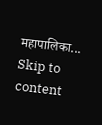महापालिका...
Skip to content